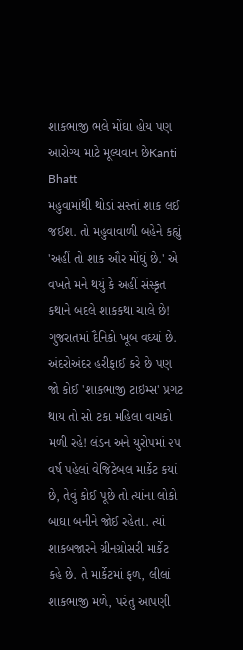શાકભાજી ભલે મોંઘા હોય પણ આરોગ્ય માટે મૂલ્યવાન છેKanti Bhatt
મહુવામાંથી થોડાં સસ્તાં શાક લઈ જઈશ. તો મહુવાવાળી બહેને કહ્યું 'અહીં તો શાક ઔર મોંઘું છે.' એ વખતે મને થયું કે અહીં સંસ્કૃત કથાને બદલે શાકકથા ચાલે છે! ગુજરાતમાં દૈનિકો ખૂબ વઘ્યાં છે. અંદરોઅંદર હરીફાઈ કરે છે પણ જો કોઈ 'શાકભાજી ટાઇમ્સ' પ્રગટ થાય તો સો ટકા મહિલા વાચકો મળી રહે! લંડન અને યુરોપમાં ૨૫ વર્ષ પહેલાં વેજિટેબલ માર્કેટ કયાં છે, તેવું કોઈ પૂછે તો ત્યાંના લોકો બાઘા બનીને જોઈ રહેતા. ત્યાં શાકબજારને ગ્રીનગ્રોસરી માર્કેટ કહે છે. તે માર્કેટમાં ફળ, લીલાં શાકભાજી મળે, પરંતુ આપણી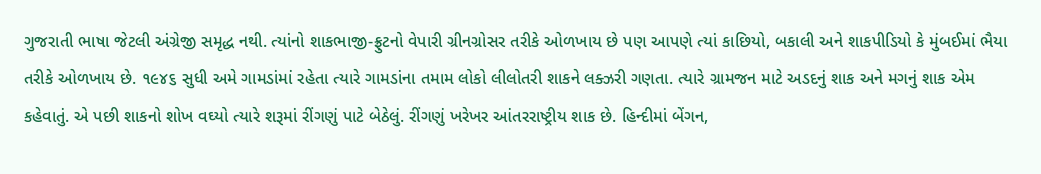ગુજરાતી ભાષા જેટલી અંગ્રેજી સમૃદ્ધ નથી. ત્યાંનો શાકભાજી-ફ્રુટનો વેપારી ગ્રીનગ્રોસર તરીકે ઓળખાય છે પણ આપણે ત્યાં કાછિયો, બકાલી અને શાકપીડિયો કે મુંબઈમાં ભૈયા તરીકે ઓળખાય છે. ૧૯૪૬ સુધી અમે ગામડાંમાં રહેતા ત્યારે ગામડાંના તમામ લોકો લીલોતરી શાકને લક્ઝરી ગણતા. ત્યારે ગ્રામજન માટે અડદનું શાક અને મગનું શાક એમ કહેવાતું. એ પછી શાકનો શોખ વઘ્યો ત્યારે શરૂમાં રીંગણું પાટે બેઠેલું. રીંગણું ખરેખર આંતરરાષ્ટ્રીય શાક છે. હિન્દીમાં બેંગન,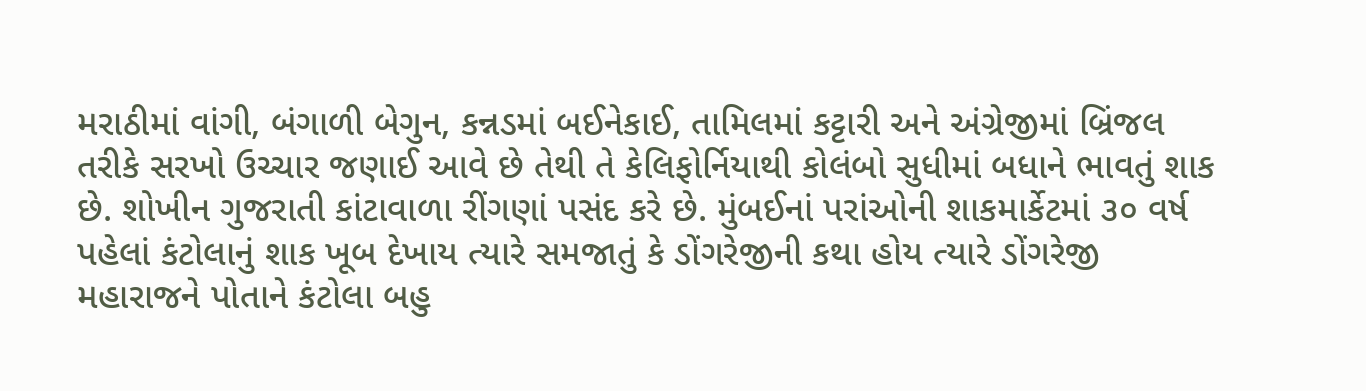મરાઠીમાં વાંગી, બંગાળી બેગુન, કન્નડમાં બઈનેકાઈ, તામિલમાં કટ્ટારી અને અંગ્રેજીમાં બ્રિંજલ તરીકે સરખો ઉચ્ચાર જણાઈ આવે છે તેથી તે કેલિફોર્નિયાથી કોલંબો સુધીમાં બધાને ભાવતું શાક છે. શોખીન ગુજરાતી કાંટાવાળા રીંગણાં પસંદ કરે છે. મુંબઈનાં પરાંઓની શાકમાર્કેટમાં ૩૦ વર્ષ પહેલાં કંટોલાનું શાક ખૂબ દેખાય ત્યારે સમજાતું કે ડોંગરેજીની કથા હોય ત્યારે ડોંગરેજી મહારાજને પોતાને કંટોલા બહુ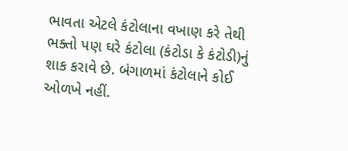ભાવતા એટલે કંટોલાના વખાણ કરે તેથી ભક્તો પણ ઘરે કંટોલા (કંટોડા કે કંટોડી)નું શાક કરાવે છે. બંગાળમાં કંટોલાને કોઈ ઓળખે નહીં.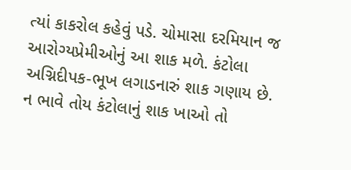ત્યાં કાકરોલ કહેવું પડે. ચોમાસા દરમિયાન જ આરોગ્યપ્રેમીઓનું આ શાક મળે. કંટોલા અગ્નિદીપક-ભૂખ લગાડનારું શાક ગણાય છે. ન ભાવે તોય કંટોલાનું શાક ખાઓ તો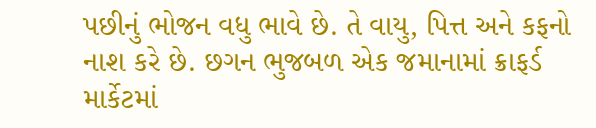પછીનું ભોજન વધુ ભાવે છે. તે વાયુ, પિત્ત અને કફનો નાશ કરે છે. છગન ભુજબળ એક જમાનામાં ક્રાફર્ડ માર્કેટમાં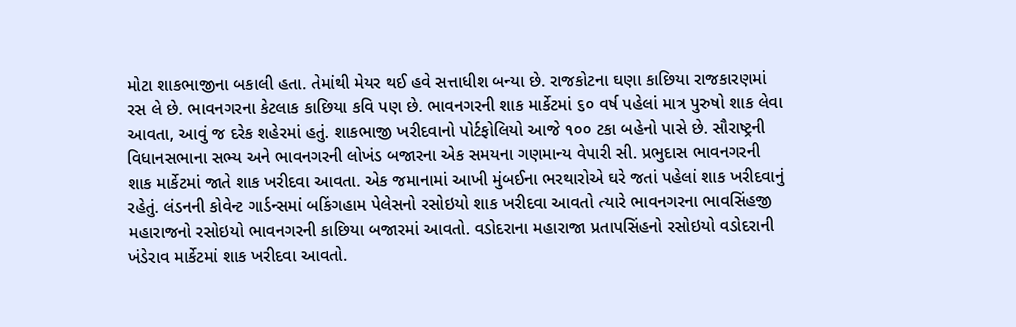મોટા શાકભાજીના બકાલી હતા. તેમાંથી મેયર થઈ હવે સત્તાધીશ બન્યા છે. રાજકોટના ઘણા કાછિયા રાજકારણમાં રસ લે છે. ભાવનગરના કેટલાક કાછિયા કવિ પણ છે. ભાવનગરની શાક માર્કેટમાં ૬૦ વર્ષ પહેલાં માત્ર પુરુષો શાક લેવા આવતા, આવું જ દરેક શહેરમાં હતું. શાકભાજી ખરીદવાનો પોર્ટફોલિયો આજે ૧૦૦ ટકા બહેનો પાસે છે. સૌરાષ્ટ્રની વિધાનસભાના સભ્ય અને ભાવનગરની લોખંડ બજારના એક સમયના ગણમાન્ય વેપારી સી. પ્રભુદાસ ભાવનગરની શાક માર્કેટમાં જાતે શાક ખરીદવા આવતા. એક જમાનામાં આખી મુંબઈના ભરથારોએ ઘરે જતાં પહેલાં શાક ખરીદવાનું રહેતું. લંડનની કોવેન્ટ ગાર્ડન્સમાં બકિંગહામ પેલેસનો રસોઇયો શાક ખરીદવા આવતો ત્યારે ભાવનગરના ભાવસિંહજી મહારાજનો રસોઇયો ભાવનગરની કાછિયા બજારમાં આવતો. વડોદરાના મહારાજા પ્રતાપસિંહનો રસોઇયો વડોદરાની ખંડેરાવ માર્કેટમાં શાક ખરીદવા આવતો.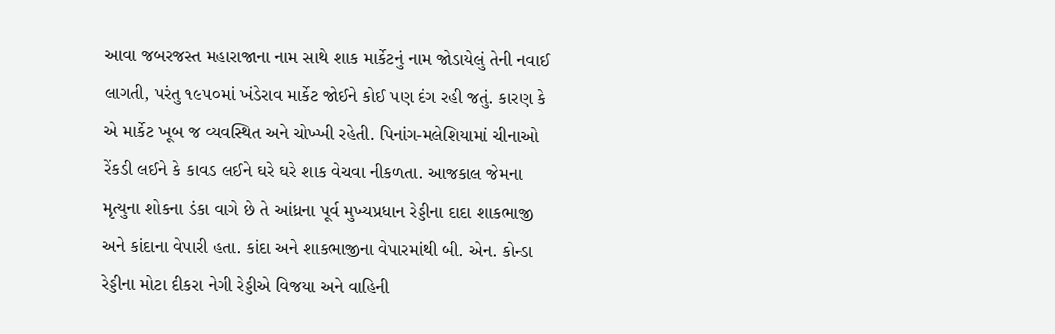આવા જબરજસ્ત મહારાજાના નામ સાથે શાક માર્કેટનું નામ જોડાયેલું તેની નવાઈ લાગતી, પરંતુ ૧૯૫૦માં ખંડેરાવ માર્કેટ જોઈને કોઈ પણ દંગ રહી જતું. કારણ કે એ માર્કેટ ખૂબ જ વ્યવસ્થિત અને ચોખ્ખી રહેતી. પિનાંગ-મલેશિયામાં ચીનાઓ રેંકડી લઈને કે કાવડ લઈને ઘરે ઘરે શાક વેચવા નીકળતા. આજકાલ જેમના મૃત્યુના શોકના ડંકા વાગે છે તે આંધ્રના પૂર્વ મુખ્યપ્રધાન રેડ્ડીના દાદા શાકભાજી અને કાંદાના વેપારી હતા. કાંદા અને શાકભાજીના વેપારમાંથી બી. એન. કોન્ડા રેડ્ડીના મોટા દીકરા નેગી રેડ્ડીએ વિજયા અને વાહિની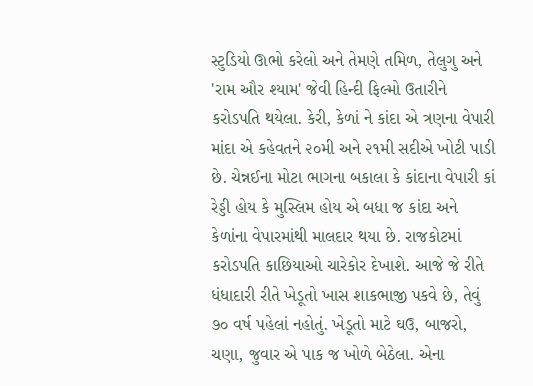સ્ટુડિયો ઊભો કરેલો અને તેમણે તમિળ, તેલુગુ અને 'રામ ઔર શ્યામ' જેવી હિન્દી ફિલ્મો ઉતારીને કરોડપતિ થયેલા. કેરી, કેળાં ને કાંદા એ ત્રણના વેપારી માંદા એ કહેવતને ૨૦મી અને ૨૧મી સદીએ ખોટી પાડી છે. ચેન્નઈના મોટા ભાગના બકાલા કે કાંદાના વેપારી કાં રેડ્ડી હોય કે મુસ્લિમ હોય એ બધા જ કાંદા અને કેળાંના વેપારમાંથી માલદાર થયા છે. રાજકોટમાં કરોડપતિ કાછિયાઓ ચારેકોર દેખાશે. આજે જે રીતે ધંધાદારી રીતે ખેડૂતો ખાસ શાકભાજી પકવે છે, તેવું ૭૦ વર્ષ પહેલાં નહોતું. ખેડૂતો માટે ઘઉ, બાજરો, ચણા, જુવાર એ પાક જ ખોળે બેઠેલા. એના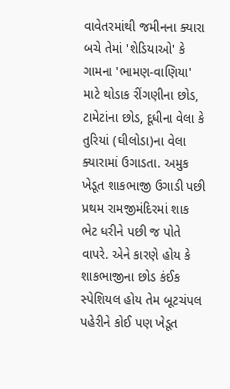વાવેતરમાંથી જમીનના ક્યારા બચે તેમાં 'શેડિયાઓ' કે ગામના 'ભામણ-વાણિયા' માટે થોડાક રીંગણીના છોડ, ટામેટાંના છોડ, દૂધીના વેલા કે તુરિયાં (ઘીલોડા)ના વેલા ક્યારામાં ઉગાડતા. અમુક ખેડૂત શાકભાજી ઉગાડી પછી પ્રથમ રામજીમંદિરમાં શાક ભેટ ધરીને પછી જ પોતે વાપરે. એને કારણે હોય કે શાકભાજીના છોડ કંઈક સ્પેશિયલ હોય તેમ બૂટચંપલ પહેરીને કોઈ પણ ખેડૂત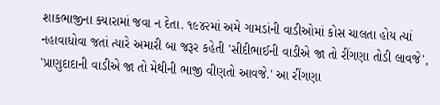શાકભાજીના ક્યારામાં જવા ન દેતા. ૧૯૪૨માં અમે ગામડાંની વાડીઓમાં કોસ ચાલતા હોય ત્યાં નહાવાધોવા જતાં ત્યારે અમારી બા જરૂર કહેતી 'સીદીભાઈની વાડીએ જા તો રીંગણા તોડી લાવજે', 'પ્રાણુદાદાની વાડીએ જા તો મેથીની ભાજી વીણતો આવજે.' આ રીંગણા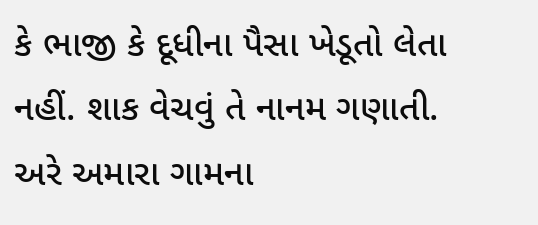કે ભાજી કે દૂધીના પૈસા ખેડૂતો લેતા નહીં. શાક વેચવું તે નાનમ ગણાતી. અરે અમારા ગામના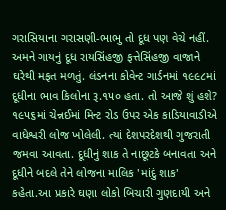ગરાસિયાના ગરાસણી-ભાભુ તો દૂધ પણ વેચે નહીં. અમને ગાયનું દૂધ રાયસિંહજી ફત્તેસિંહજી વાજાને ઘરેથી મફત મળતું. લંડનના કોવેન્ટ ગાર્ડનમાં ૧૯૯૮માં દૂધીના ભાવ કિલોના રૂ.૧૫૦ હતા. તો આજે શું હશે? ૧૯૫૬માં ચેન્નઈમાં મિન્ટ રોડ ઉપર એક કાડિયાવાડીએ વાધેશ્વરી લોજ ખોલેલી. ત્યાં દેશપરદેશથી ગુજરાતી જમવા આવતા. દૂધીનું શાક તે નાછૂટકે બનાવતા અને દૂધીને બદલે તેને લોજના માલિક 'માંદું શાક' કહેતા.આ પ્રકારે ઘણા લોકો બિચારી ગુણદાયી અને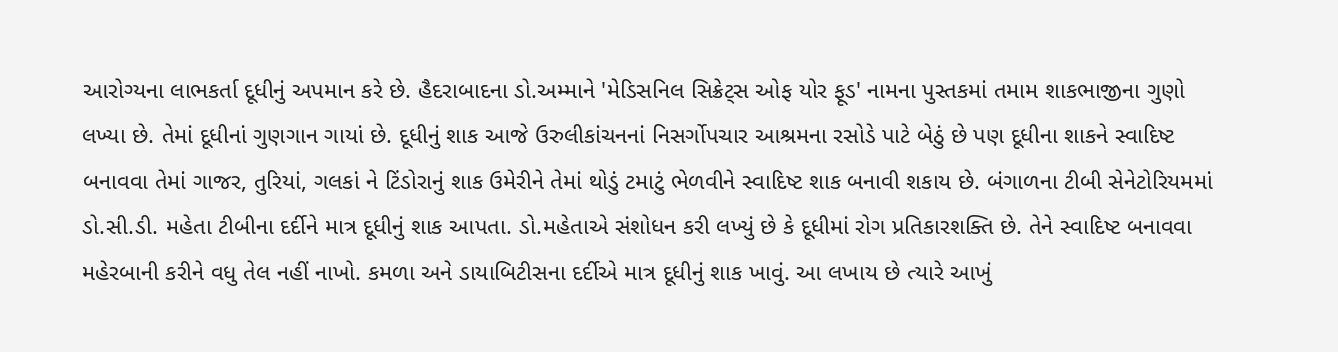આરોગ્યના લાભકર્તા દૂધીનું અપમાન કરે છે. હૈદરાબાદના ડો.અમ્માને 'મેડિસનિલ સિક્રેટ્સ ઓફ યોર ફૂડ' નામના પુસ્તકમાં તમામ શાકભાજીના ગુણો લખ્યા છે. તેમાં દૂધીનાં ગુણગાન ગાયાં છે. દૂધીનું શાક આજે ઉરુલીકાંચનનાં નિસર્ગોપચાર આશ્રમના રસોડે પાટે બેઠું છે પણ દૂધીના શાકને સ્વાદિષ્ટ બનાવવા તેમાં ગાજર, તુરિયાં, ગલકાં ને ટિંડોરાનું શાક ઉમેરીને તેમાં થોડું ટમાટું ભેળવીને સ્વાદિષ્ટ શાક બનાવી શકાય છે. બંગાળના ટીબી સેનેટોરિયમમાં ડો.સી.ડી. મહેતા ટીબીના દર્દીને માત્ર દૂધીનું શાક આપતા. ડો.મહેતાએ સંશોધન કરી લખ્યું છે કે દૂધીમાં રોગ પ્રતિકારશક્તિ છે. તેને સ્વાદિષ્ટ બનાવવા મહેરબાની કરીને વધુ તેલ નહીં નાખો. કમળા અને ડાયાબિટીસના દર્દીએ માત્ર દૂધીનું શાક ખાવું. આ લખાય છે ત્યારે આખું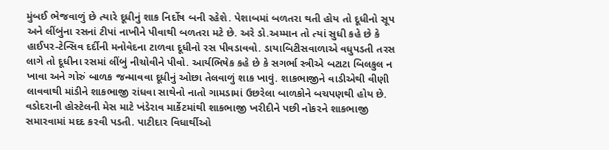મુંબઈ ભેજવાળું છે ત્યારે દૂધીનું શાક નિર્દોષ બની રહેશે. પેશાબમાં બળતરા થતી હોય તો દૂધીનો સૂપ અને લીંબુંના રસનાં ટીપાં નાખીને પીવાથી બળતરા મટે છે. અરે ડો.અમ્માન તો ત્યાં સુધી કહે છે કે હાઈપર-ટેન્સિવ દર્દીની મનોવેદના ટાળવા દૂધીનો રસ પીવડાવવો. ડાયાબિટીસવાળાએ વધુપડતી તરસ લાગે તો દૂધીના રસમાં લીંબું નીચોવીને પીવો. આર્યભિષેક કહે છે કે સગર્ભા સ્ત્રીએ બટાટા બિલકુલ ન ખાવા અને ગોરું બાળક જન્માવવા દૂધીનું ઓછા તેલવાળું શાક ખાવું. શાકભાજીને વાડીએથી વીણી લાવવાથી માંડીને શાકભાજી રાંધવા સાથેનો નાતો ગામડામાં ઉછરેલા બાળકોને બચપણથી હોય છે. વડોદરાની હોસ્ટેલની મેસ માટે ખંડેરાવ માર્કેટમાંથી શાકભાજી ખરીદીને પછી નોકરને શાકભાજી સમારવામાં મદદ કરવી પડતી. પાટીદાર વિધાર્થીઓ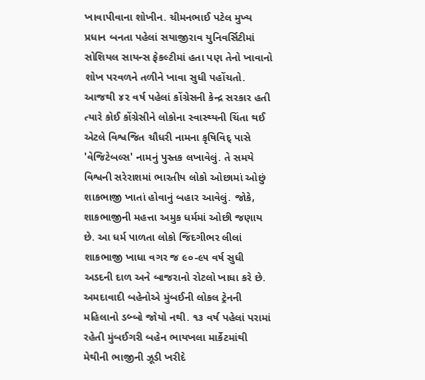ખાવાપીવાના શોખીન. ચીમનભાઈ પટેલ મુખ્ય પ્રધાન બનતા પહેલાં સયાજીરાવ યુનિવર્સિટીમાં સોશિયલ સાયન્સ ફેકલ્ટીમાં હતા પણ તેનો ખાવાનો શોખ પરવળને તળીને ખાવા સુધી પહોંચતો. આજથી ૪૨ વર્ષ પહેલાં કોંગ્રેસની કેન્દ્ર સરકાર હતી ત્યારે કોઈ કોંગ્રેસીને લોકોના સ્વાસ્થ્યની ચિંતા થઈ એટલે વિશ્વજિત ચૌધરી નામના કૃષિવિદ્ પાસે 'વેજિટેબલ્સ' નામનું પુસ્તક લખાવેલું. તે સમયે વિશ્વની સરેરાશમાં ભારતીય લોકો ઓછામાં ઓછું શાકભાજી ખાતાં હોવાનું બહાર આવેલું. જોકે, શાકભાજીની મહત્તા અમુક ધર્મમાં ઓછી જણાય છે. આ ધર્મ પાળતા લોકો જિંદગીભર લીલાં શાકભાજી ખાધા વગર જ ૯૦-૯૫ વર્ષ સુધી અડદની દાળ અને બાજરાનો રોટલો ખાધા કરે છે. અમદાવાદી બહેનોએ મુંબઈની લોકલ ટ્રેનની મહિલાનો ડબ્બો જોયો નથી. ૧૩ વર્ષ પહેલાં પરામાં રહેતી મુંબઈગરી બહેન ભાયખલા માર્કેટમાંથી મેથીની ભાજીની ઝૂડી ખરીદે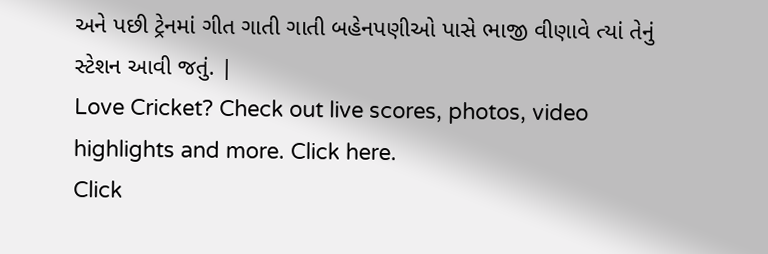અને પછી ટ્રેનમાં ગીત ગાતી ગાતી બહેનપણીઓ પાસે ભાજી વીણાવે ત્યાં તેનું સ્ટેશન આવી જતું. |
Love Cricket? Check out live scores, photos, video highlights and more. Click here.
Click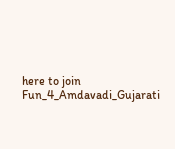here to join Fun_4_Amdavadi_Gujarati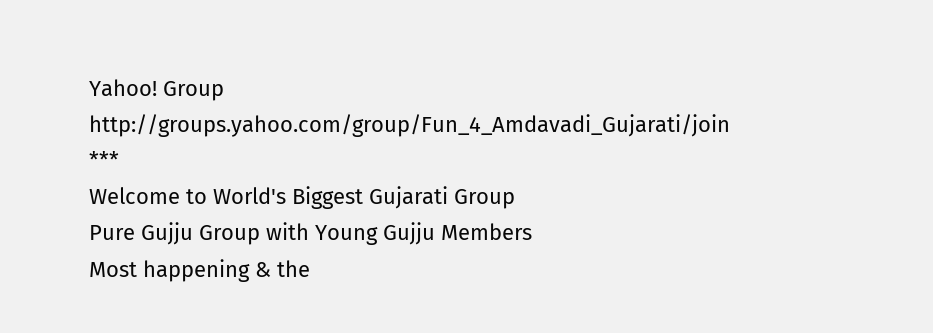Yahoo! Group
http://groups.yahoo.com/group/Fun_4_Amdavadi_Gujarati/join
***
Welcome to World's Biggest Gujarati Group
Pure Gujju Group with Young Gujju Members
Most happening & the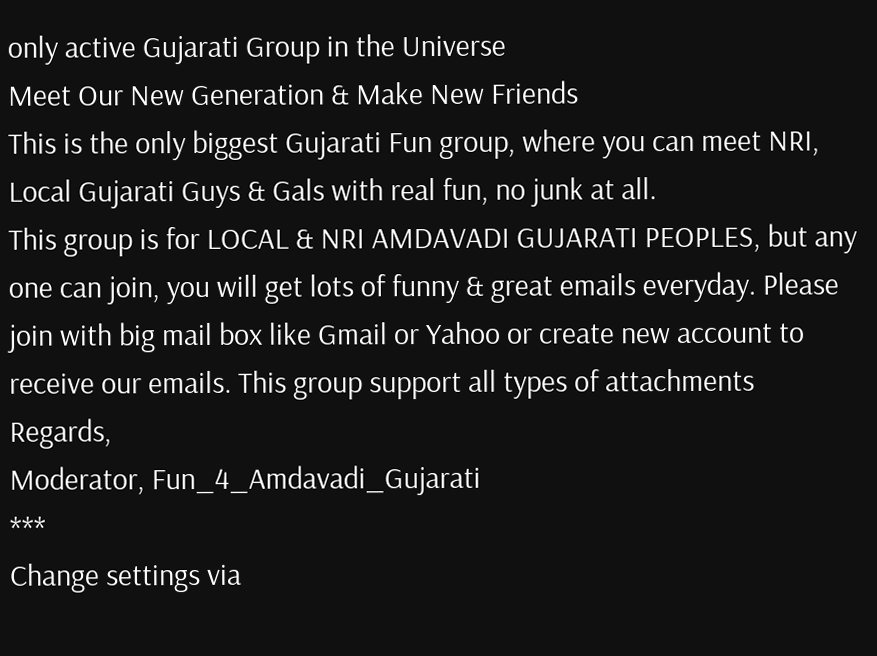only active Gujarati Group in the Universe
Meet Our New Generation & Make New Friends
This is the only biggest Gujarati Fun group, where you can meet NRI, Local Gujarati Guys & Gals with real fun, no junk at all.
This group is for LOCAL & NRI AMDAVADI GUJARATI PEOPLES, but any one can join, you will get lots of funny & great emails everyday. Please join with big mail box like Gmail or Yahoo or create new account to receive our emails. This group support all types of attachments
Regards,
Moderator, Fun_4_Amdavadi_Gujarati
***
Change settings via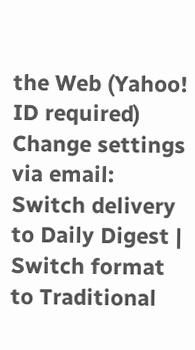the Web (Yahoo! ID required)
Change settings via email: Switch delivery to Daily Digest | Switch format to Traditional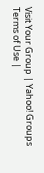Visit Your Group | Yahoo! Groups Terms of Use |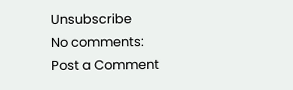Unsubscribe
No comments:
Post a Comment